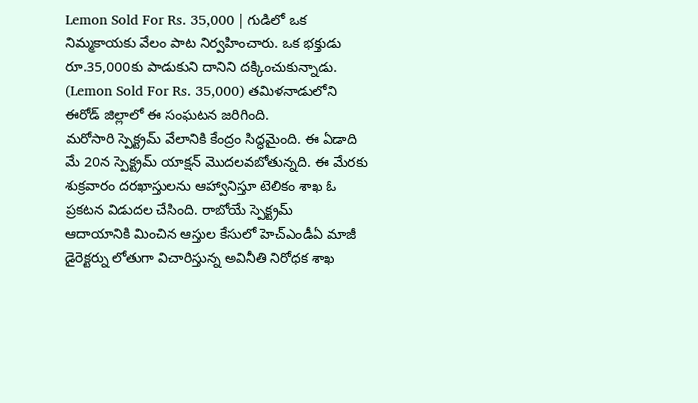Lemon Sold For Rs. 35,000 | గుడిలో ఒక నిమ్మకాయకు వేలం పాట నిర్వహించారు. ఒక భక్తుడు రూ.35,000కు పాడుకుని దానిని దక్కించుకున్నాడు. (Lemon Sold For Rs. 35,000) తమిళనాడులోని ఈరోడ్ జిల్లాలో ఈ సంఘటన జరిగింది.
మరోసారి స్పెక్ట్రమ్ వేలానికి కేంద్రం సిద్ధమైంది. ఈ ఏడాది మే 20న స్పెక్ట్రమ్ యాక్షన్ మొదలవబోతున్నది. ఈ మేరకు శుక్రవారం దరఖాస్తులను ఆహ్వానిస్తూ టెలికం శాఖ ఓ ప్రకటన విడుదల చేసింది. రాబోయే స్పెక్ట్రమ్
ఆదాయానికి మించిన ఆస్తుల కేసులో హెచ్ఎండీఏ మాజీ డైరెక్టర్ను లోతుగా విచారిస్తున్న అవినీతి నిరోధక శాఖ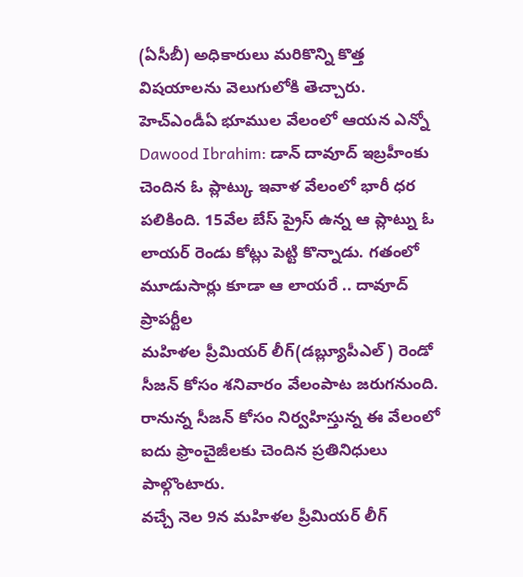(ఏసీబీ) అధికారులు మరికొన్ని కొత్త విషయాలను వెలుగులోకి తెచ్చారు. హెచ్ఎండీఏ భూముల వేలంలో ఆయన ఎన్నో
Dawood Ibrahim: డాన్ దావూద్ ఇబ్రహీంకు చెందిన ఓ ప్లాట్కు ఇవాళ వేలంలో భారీ ధర పలికింది. 15వేల బేస్ ప్రైస్ ఉన్న ఆ ప్లాట్ను ఓ లాయర్ రెండు కోట్లు పెట్టి కొన్నాడు. గతంలో మూడుసార్లు కూడా ఆ లాయరే .. దావూద్ ప్రాపర్టీల
మహిళల ప్రీమియర్ లీగ్(డబ్ల్యూపీఎల్) రెండో సీజన్ కోసం శనివారం వేలంపాట జరుగనుంది. రానున్న సీజన్ కోసం నిర్వహిస్తున్న ఈ వేలంలో ఐదు ఫ్రాంచైజీలకు చెందిన ప్రతినిధులు పాల్గొంటారు.
వచ్చే నెల 9న మహిళల ప్రీమియర్ లీగ్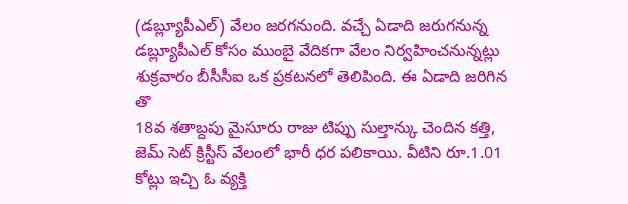(డబ్ల్యూపీఎల్) వేలం జరగనుంది. వచ్చే ఏడాది జరుగనున్న డబ్ల్యూపీఎల్ కోసం ముంబై వేదికగా వేలం నిర్వహించనున్నట్లు శుక్రవారం బీసీసీఐ ఒక ప్రకటనలో తెలిపింది. ఈ ఏడాది జరిగిన తొ
18వ శతాబ్దపు మైసూరు రాజు టిప్పు సుల్తాన్కు చెందిన కత్తి, జెమ్ సెట్ క్రిస్టీస్ వేలంలో భారీ ధర పలికాయి. వీటిని రూ.1.01 కోట్లు ఇచ్చి ఓ వ్యక్తి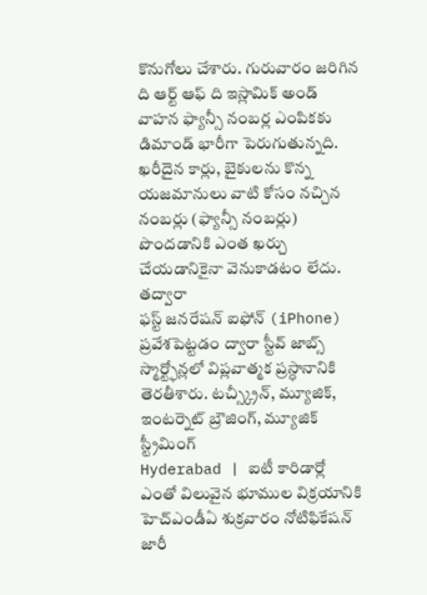కొనుగోలు చేశారు. గురువారం జరిగిన ది ఆర్ట్ ఆఫ్ ది ఇస్లామిక్ అండ్
వాహన ఫ్యాన్సీ నంబర్ల ఎంపికకు డిమాండ్ భారీగా పెరుగుతున్నది. ఖరీదైన కార్లు, బైకులను కొన్న యజమానులు వాటి కోసం నచ్చిన నంబర్లు (ఫ్యాన్సీ నంబర్లు) పొందడానికి ఎంత ఖర్చు చేయడానికైనా వెనుకాడటం లేదు. తద్వారా
ఫస్ట్ జనరేషన్ ఐఫోన్ (iPhone) ప్రవేశపెట్టడం ద్వారా స్టీవ్ జాబ్స్ స్మార్ట్ఫోన్లలో విప్లవాత్మక ప్రస్ధానానికి తెరతీశారు. టచ్స్క్రీన్, మ్యూజిక్, ఇంటర్నెట్ బ్రౌజింగ్, మ్యూజిక్ స్ట్రీమింగ్
Hyderabad | ఐటీ కారిడార్లో ఎంతో విలువైన భూముల విక్రయానికి హెచ్ఎండీఏ శుక్రవారం నోటిఫికేషన్ జారీ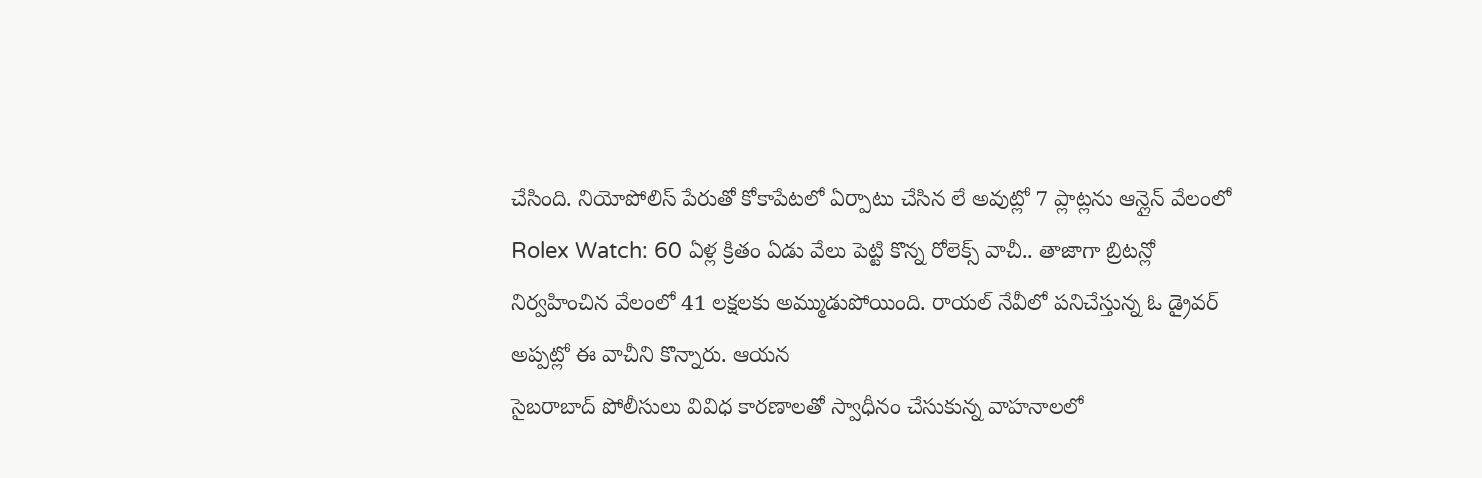చేసింది. నియోపోలిస్ పేరుతో కోకాపేటలో ఏర్పాటు చేసిన లే అవుట్లో 7 ప్లాట్లను ఆన్లైన్ వేలంలో
Rolex Watch: 60 ఏళ్ల క్రితం ఏడు వేలు పెట్టి కొన్న రోలెక్స్ వాచీ.. తాజాగా బ్రిటన్లో నిర్వహించిన వేలంలో 41 లక్షలకు అమ్ముడుపోయింది. రాయల్ నేవీలో పనిచేస్తున్న ఓ డ్రైవర్ అప్పట్లో ఈ వాచీని కొన్నారు. ఆయన
సైబరాబాద్ పోలీసులు వివిధ కారణాలతో స్వాధీనం చేసుకున్న వాహనాలలో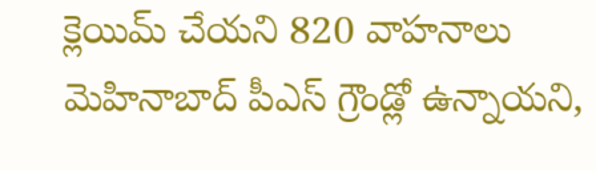క్లెయిమ్ చేయని 820 వాహనాలు మెహినాబాద్ పీఎస్ గ్రౌండ్లో ఉన్నాయని,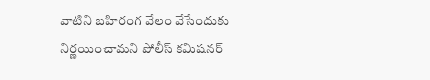వాటిని బహిరంగ వేలం వేసేందుకు నిర్ణయించామని పోలీస్ కమిషనర్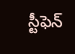స్టీఫెన్